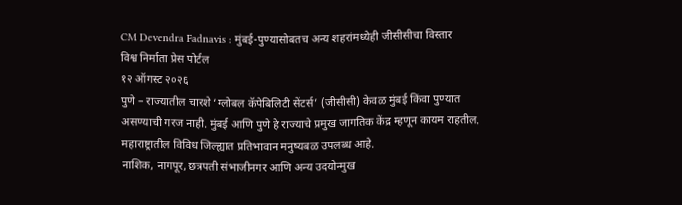CM Devendra Fadnavis : मुंबई-पुण्यासोबतच अन्य शहरांमध्येही जीसीसीचा विस्तार
विश्व निर्माता प्रेस पोर्टल
१२ ऑगस्ट २०२६
पुणे – राज्यातील चारशे ‘ग्लोबल कॅपेबिलिटी सेंटर्स’ (जीसीसी) केवळ मुंबई किंवा पुण्यात असण्याची गरज नाही. मुंबई आणि पुणे हे राज्याचे प्रमुख जागतिक केंद्र म्हणून कायम राहतील. महाराष्ट्रातील विविध जिल्ह्यात प्रतिभावान मनुष्यबळ उपलब्ध आहे.
नाशिक, नागपूर, छत्रपती संभाजीनगर आणि अन्य उदयोन्मुख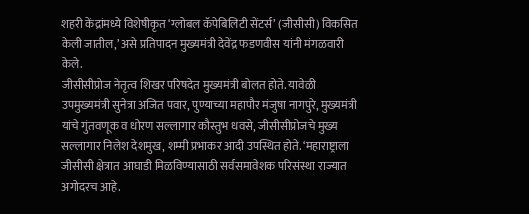शहरी केंद्रांमध्ये विशेषीकृत ‘ग्लोबल कॅपेबिलिटी सेंटर्स’ (जीसीसी) विकसित केली जातील,’ असे प्रतिपादन मुख्यमंत्री देवेंद्र फडणवीस यांनी मंगळवारी केले.
जीसीसीप्रोज नेतृत्व शिखर परिषदेत मुख्यमंत्री बोलत होते. यावेळी उपमुख्यमंत्री सुनेत्रा अजित पवार, पुण्याच्या महापौर मंजुषा नागपुरे, मुख्यमंत्री यांचे गुंतवणूक व धोरण सल्लागार कौस्तुभ धवसे, जीसीसीप्रोजचे मुख्य सल्लागार निलेश देशमुख, शम्मी प्रभाकर आदी उपस्थित होते. ‘महाराष्ट्राला जीसीसी क्षेत्रात आघाडी मिळविण्यासाठी सर्वसमावेशक परिसंस्था राज्यात अगोदरच आहे.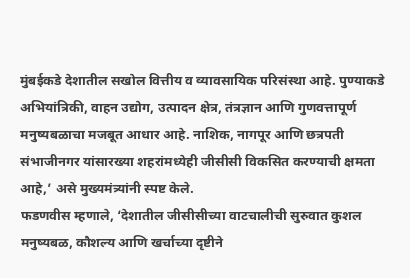मुंबईकडे देशातील सखोल वित्तीय व व्यावसायिक परिसंस्था आहे. पुण्याकडे अभियांत्रिकी, वाहन उद्योग, उत्पादन क्षेत्र, तंत्रज्ञान आणि गुणवत्तापूर्ण मनुष्यबळाचा मजबूत आधार आहे. नाशिक, नागपूर आणि छत्रपती संभाजीनगर यांसारख्या शहरांमध्येही जीसीसी विकसित करण्याची क्षमता आहे,’ असे मुख्यमंत्र्यांनी स्पष्ट केले.
फडणवीस म्हणाले, ‘देशातील जीसीसीच्या वाटचालीची सुरुवात कुशल मनुष्यबळ, कौशल्य आणि खर्चाच्या दृष्टीने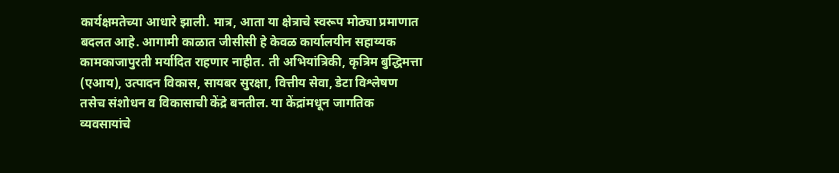कार्यक्षमतेच्या आधारे झाली. मात्र, आता या क्षेत्राचे स्वरूप मोठ्या प्रमाणात बदलत आहे. आगामी काळात जीसीसी हे केवळ कार्यालयीन सहाय्यक कामकाजापुरती मर्यादित राहणार नाहीत. ती अभियांत्रिकी, कृत्रिम बुद्धिमत्ता (एआय), उत्पादन विकास, सायबर सुरक्षा, वित्तीय सेवा, डेटा विश्लेषण तसेच संशोधन व विकासाची केंद्रे बनतील. या केंद्रांमधून जागतिक व्यवसायांचे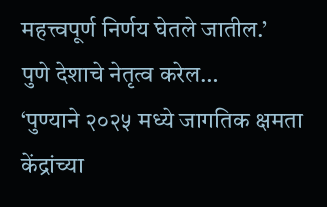महत्त्वपूर्ण निर्णय घेतले जातील.’
पुणे देशाचे नेतृत्व करेल…
‘पुण्याने २०२५ मध्ये जागतिक क्षमता केंद्रांच्या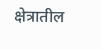क्षेत्रातील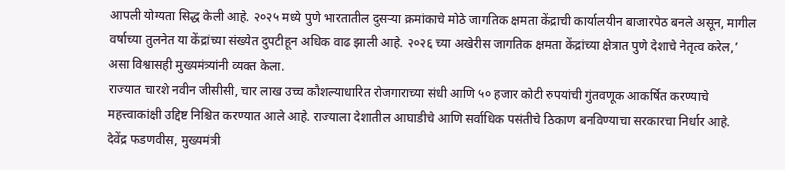आपली योग्यता सिद्ध केली आहे. २०२५ मध्ये पुणे भारतातील दुसऱ्या क्रमांकाचे मोठे जागतिक क्षमता केंद्राची कार्यालयीन बाजारपेठ बनले असून, मागील वर्षाच्या तुलनेत या केंद्रांच्या संख्येत दुपटीहून अधिक वाढ झाली आहे. २०२६ च्या अखेरीस जागतिक क्षमता केंद्रांच्या क्षेत्रात पुणे देशाचे नेतृत्व करेल,’ असा विश्वासही मुख्यमंत्र्यांनी व्यक्त केला.
राज्यात चारशे नवीन जीसीसी, चार लाख उच्च कौशल्याधारित रोजगाराच्या संधी आणि ५० हजार कोटी रुपयांची गुंतवणूक आकर्षित करण्याचे महत्त्वाकांक्षी उद्दिष्ट निश्चित करण्यात आले आहे. राज्याला देशातील आघाडीचे आणि सर्वाधिक पसंतीचे ठिकाण बनविण्याचा सरकारचा निर्धार आहे.
देवेंद्र फडणवीस, मुख्यमंत्री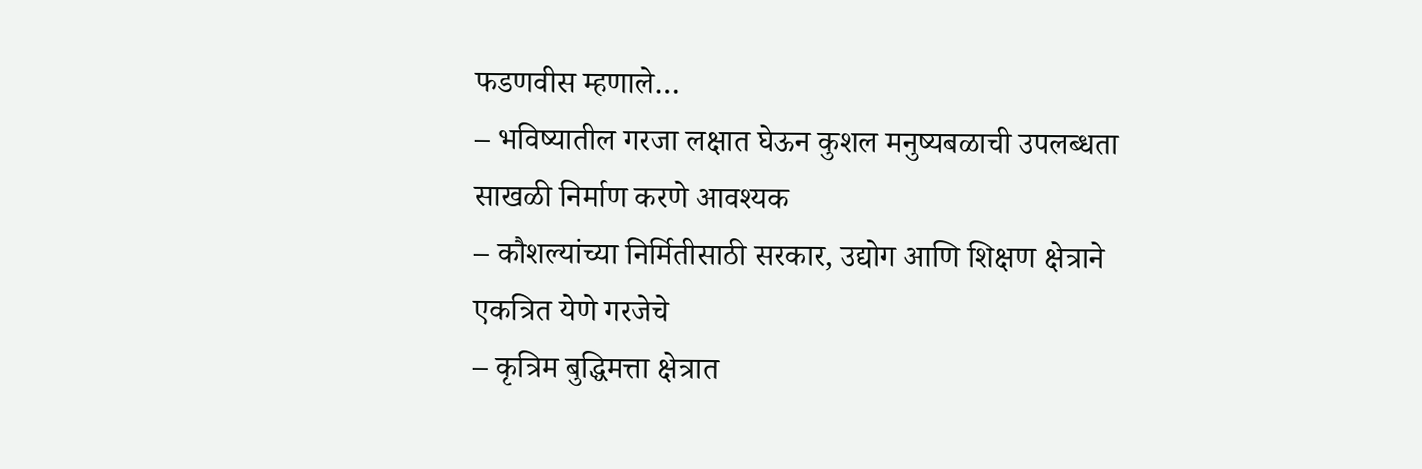फडणवीस म्हणाले…
– भविष्यातील गरजा लक्षात घेऊन कुशल मनुष्यबळाची उपलब्धता साखळी निर्माण करणे आवश्यक
– कौशल्यांच्या निर्मितीसाठी सरकार, उद्योग आणि शिक्षण क्षेत्राने एकत्रित येणे गरजेचे
– कृत्रिम बुद्धिमत्ता क्षेत्रात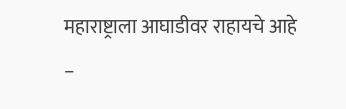महाराष्ट्राला आघाडीवर राहायचे आहे
–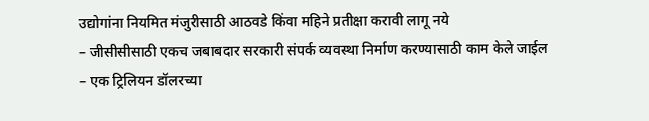उद्योगांना नियमित मंजुरीसाठी आठवडे किंवा महिने प्रतीक्षा करावी लागू नये
– जीसीसीसाठी एकच जबाबदार सरकारी संपर्क व्यवस्था निर्माण करण्यासाठी काम केले जाईल
– एक ट्रिलियन डॉलरच्या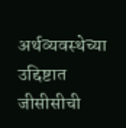अर्थव्यवस्थेच्या उद्दिष्टात जीसीसीची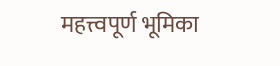महत्त्वपूर्ण भूमिका